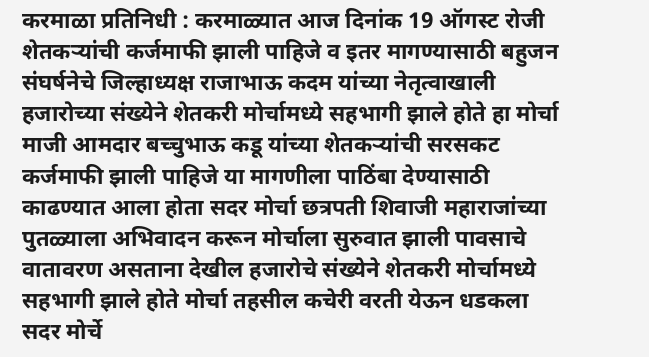करमाळा प्रतिनिधी : करमाळ्यात आज दिनांक 19 ऑगस्ट रोजी शेतकऱ्यांची कर्जमाफी झाली पाहिजे व इतर मागण्यासाठी बहुजन संघर्षनेचे जिल्हाध्यक्ष राजाभाऊ कदम यांच्या नेतृत्वाखाली हजारोच्या संख्येने शेतकरी मोर्चामध्ये सहभागी झाले होते हा मोर्चा माजी आमदार बच्चुभाऊ कडू यांच्या शेतकऱ्यांची सरसकट कर्जमाफी झाली पाहिजे या मागणीला पाठिंबा देण्यासाठी काढण्यात आला होता सदर मोर्चा छत्रपती शिवाजी महाराजांच्या पुतळ्याला अभिवादन करून मोर्चाला सुरुवात झाली पावसाचे वातावरण असताना देखील हजारोचे संख्येने शेतकरी मोर्चामध्ये सहभागी झाले होते मोर्चा तहसील कचेरी वरती येऊन धडकला सदर मोर्चे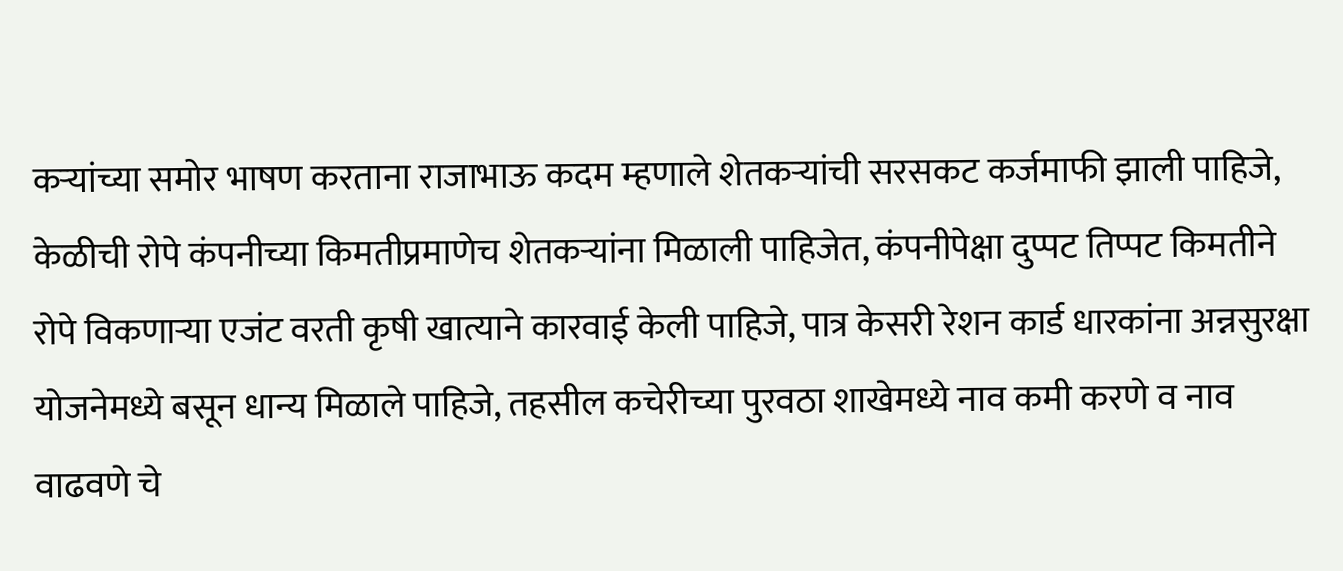कऱ्यांच्या समोर भाषण करताना राजाभाऊ कदम म्हणाले शेतकऱ्यांची सरसकट कर्जमाफी झाली पाहिजे, केळीची रोपे कंपनीच्या किमतीप्रमाणेच शेतकऱ्यांना मिळाली पाहिजेत, कंपनीपेक्षा दुप्पट तिप्पट किमतीने रोपे विकणाऱ्या एजंट वरती कृषी खात्याने कारवाई केली पाहिजे, पात्र केसरी रेशन कार्ड धारकांना अन्नसुरक्षा योजनेमध्ये बसून धान्य मिळाले पाहिजे, तहसील कचेरीच्या पुरवठा शाखेमध्ये नाव कमी करणे व नाव वाढवणे चे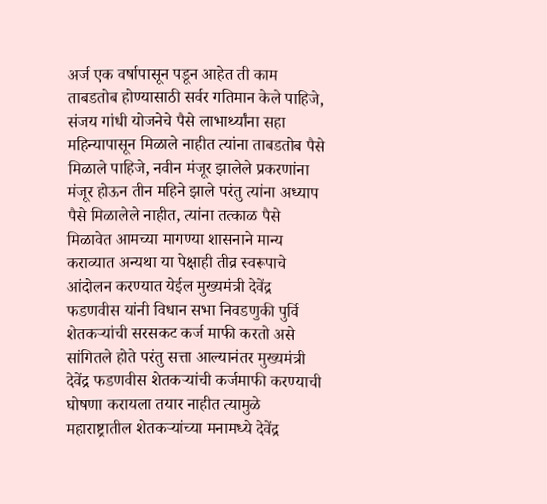अर्ज एक वर्षापासून पडून आहेत ती काम ताबडतोब होण्यासाठी सर्वर गतिमान केले पाहिजे, संजय गांधी योजनेचे पैसे लाभार्थ्यांना सहा महिन्यापासून मिळाले नाहीत त्यांना ताबडतोब पैसे मिळाले पाहिजे, नवीन मंजूर झालेले प्रकरणांना मंजूर होऊन तीन महिने झाले परंतु त्यांना अध्याप पैसे मिळालेले नाहीत, त्यांना तत्काळ पैसे मिळावेत आमच्या मागण्या शासनाने मान्य कराव्यात अन्यथा या पेक्षाही तीव्र स्वरूपाचे आंदोलन करण्यात येईल मुख्यमंत्री देवेंद्र फडणवीस यांनी विधान सभा निवडणुकी पुर्वि शेतकऱ्यांची सरसकट कर्ज माफी करतो असे सांगितले होते परंतु सत्ता आल्यानंतर मुख्यमंत्री देवेंद्र फडणवीस शेतकऱ्यांची कर्जमाफी करण्याची घोषणा करायला तयार नाहीत त्यामुळे महाराष्ट्रातील शेतकऱ्यांच्या मनामध्ये देवेंद्र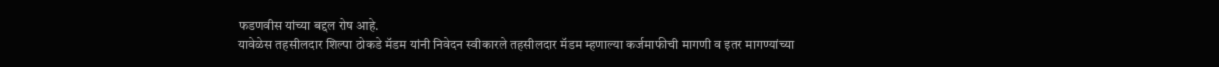फडणवीस यांच्या बद्दल रोष आहे.
यावेळेस तहसीलदार शिल्पा ठोकडे मॅडम यांनी निवेदन स्वीकारले तहसीलदार मॅडम म्हणाल्या कर्जमाफीची मागणी व इतर मागण्यांच्या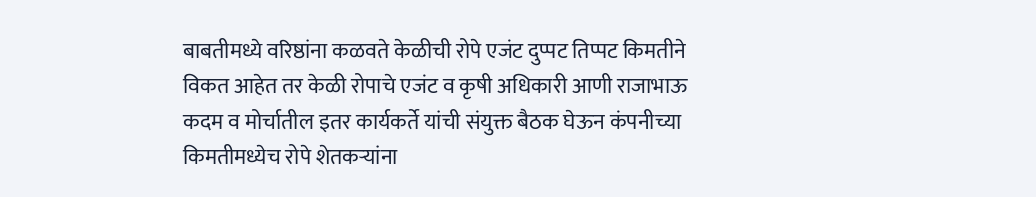बाबतीमध्ये वरिष्ठांना कळवते केळीची रोपे एजंट दुप्पट तिप्पट किमतीने विकत आहेत तर केळी रोपाचे एजंट व कृषी अधिकारी आणी राजाभाऊ कदम व मोर्चातील इतर कार्यकर्ते यांची संयुक्त बैठक घेऊन कंपनीच्या किमतीमध्येच रोपे शेतकऱ्यांना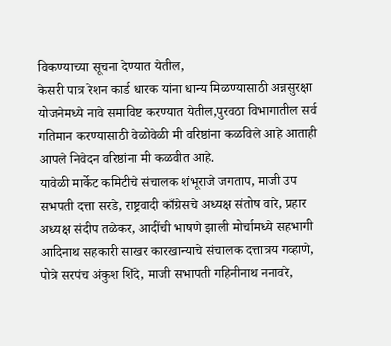विकण्याच्या सूचना देण्यात येतील,
केसरी पात्र रेशन कार्ड धारक यांना धान्य मिळण्यासाठी अन्नसुरक्षा योजनेमध्ये नावे समाविष्ट करण्यात येतील,पुरवठा विभागातील सर्व गतिमान करण्यासाठी वेळोवेळी मी वरिष्ठांना कळविले आहे आताही आपले निवेदन वरिष्ठांना मी कळवीत आहे.
यावेळी मार्केट कमिटीचे संचालक शंभूराजे जगताप, माजी उप सभपती दत्ता सरडे, राष्ट्रवादी काँग्रेसचे अध्यक्ष संतोष वारे, प्रहार अध्यक्ष संदीप तळेकर, आदींची भाषणे झाली मोर्चामध्ये सहभागी आदिनाथ सहकारी साखर कारखान्याचे संचालक दत्तात्रय गव्हाणे, पोत्रे सरपंच अंकुश शिंदे, माजी सभापती गहिनीनाथ ननावरे,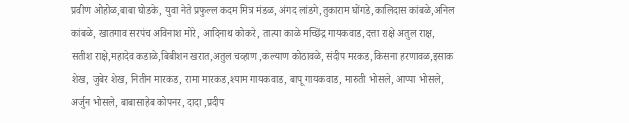प्रवीण ओहोळ,बाबा घोडके, युवा नेते प्रफुल्ल कदम मित्र मंडळ, अंगद लांडगे,तुकाराम घोंगडे,कालिदास कांबळे,अनिल कांबळे, खातगाव सरपंच अविनाश मोरे, आदिनाथ कोकरे, तात्या काळे मच्छिंद्र गायकवाड,दत्ता राक्षे अतुल राक्ष, सतीश राक्षे,महादेव कडाळे,बिबीशन खरात,अतुल चव्हाण ,कल्याण कोठावळे, संदीप मरकड,किसना हरणावळ,इसाक शेख, जुबेर शेख, नितीन मारकड, रामा मारकड,श्याम गायकवाड, बापू गायकवाड, मारुती भोसले, आप्पा भोसले, अर्जुन भोसले, बाबासाहेब कोपनर, दादा ,प्रदीप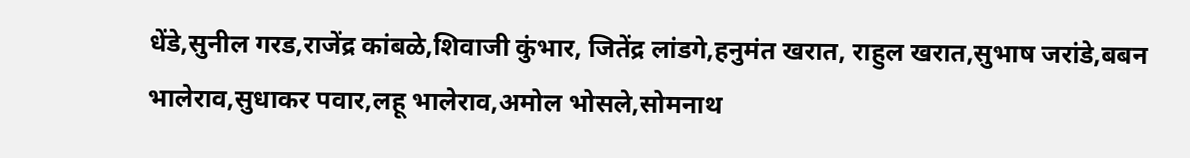धेंडे,सुनील गरड,राजेंद्र कांबळे,शिवाजी कुंभार, जितेंद्र लांडगे,हनुमंत खरात, राहुल खरात,सुभाष जरांडे,बबन भालेराव,सुधाकर पवार,लहू भालेराव,अमोल भोसले,सोमनाथ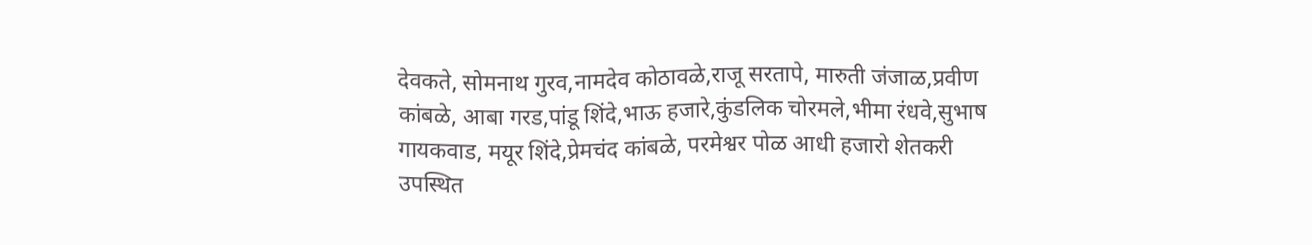देवकते, सोमनाथ गुरव,नामदेव कोठावळे,राजू सरतापे, मारुती जंजाळ,प्रवीण कांबळे, आबा गरड,पांडू शिंदे,भाऊ हजारे,कुंडलिक चोरमले,भीमा रंधवे,सुभाष गायकवाड, मयूर शिंदे,प्रेमचंद कांबळे, परमेश्वर पोळ आधी हजारो शेतकरी उपस्थित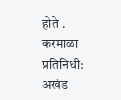होते .
करमाळा प्रतिनिधी: अखंड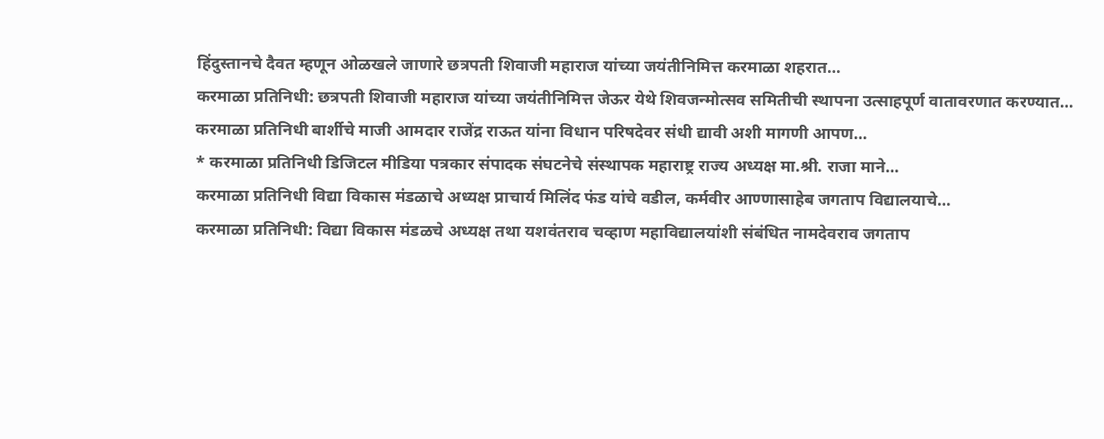हिंदुस्तानचे दैवत म्हणून ओळखले जाणारे छत्रपती शिवाजी महाराज यांच्या जयंतीनिमित्त करमाळा शहरात…
करमाळा प्रतिनिधी: छत्रपती शिवाजी महाराज यांच्या जयंतीनिमित्त जेऊर येथे शिवजन्मोत्सव समितीची स्थापना उत्साहपूर्ण वातावरणात करण्यात…
करमाळा प्रतिनिधी बार्शीचे माजी आमदार राजेंद्र राऊत यांना विधान परिषदेवर संधी द्यावी अशी मागणी आपण…
* करमाळा प्रतिनिधी डिजिटल मीडिया पत्रकार संपादक संघटनेचे संस्थापक महाराष्ट्र राज्य अध्यक्ष मा.श्री. राजा माने…
करमाळा प्रतिनिधी विद्या विकास मंडळाचे अध्यक्ष प्राचार्य मिलिंद फंड यांचे वडील, कर्मवीर आण्णासाहेब जगताप विद्यालयाचे…
करमाळा प्रतिनिधी: विद्या विकास मंडळचे अध्यक्ष तथा यशवंतराव चव्हाण महाविद्यालयांशी संबंधित नामदेवराव जगताप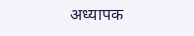अध्यापक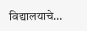विद्यालयाचे…